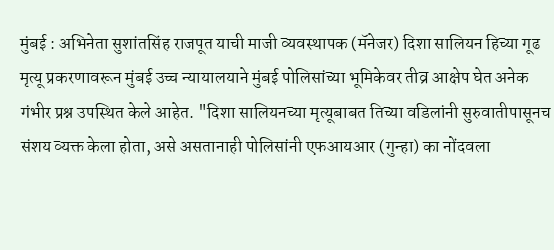मुंबई : अभिनेता सुशांतसिंह राजपूत याची माजी व्यवस्थापक (मॅनेजर) दिशा सालियन हिच्या गूढ मृत्यू प्रकरणावरून मुंबई उच्च न्यायालयाने मुंबई पोलिसांच्या भूमिकेवर तीव्र आक्षेप घेत अनेक गंभीर प्रश्न उपस्थित केले आहेत. "दिशा सालियनच्या मृत्यूबाबत तिच्या वडिलांनी सुरुवातीपासूनच संशय व्यक्त केला होता, असे असतानाही पोलिसांनी एफआयआर (गुन्हा) का नोंदवला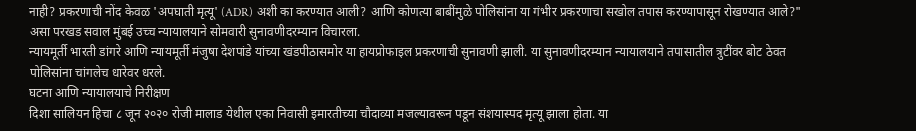नाही? प्रकरणाची नोंद केवळ 'अपघाती मृत्यू' (ADR) अशी का करण्यात आली? आणि कोणत्या बाबींमुळे पोलिसांना या गंभीर प्रकरणाचा सखोल तपास करण्यापासून रोखण्यात आले?" असा परखड सवाल मुंबई उच्च न्यायालयाने सोमवारी सुनावणीदरम्यान विचारला.
न्यायमूर्ती भारती डांगरे आणि न्यायमूर्ती मंजुषा देशपांडे यांच्या खंडपीठासमोर या हायप्रोफाइल प्रकरणाची सुनावणी झाली. या सुनावणीदरम्यान न्यायालयाने तपासातील त्रुटींवर बोट ठेवत पोलिसांना चांगलेच धारेवर धरले.
घटना आणि न्यायालयाचे निरीक्षण
दिशा सालियन हिचा ८ जून २०२० रोजी मालाड येथील एका निवासी इमारतीच्या चौदाव्या मजल्यावरून पडून संशयास्पद मृत्यू झाला होता. या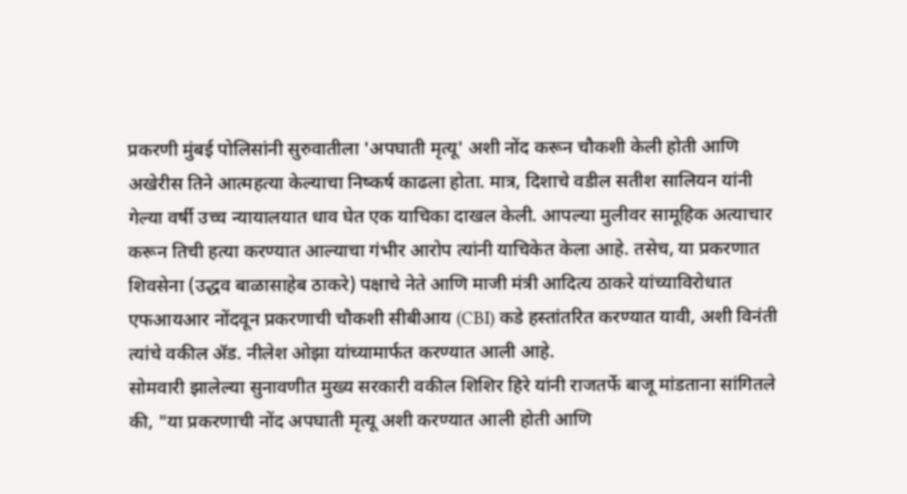प्रकरणी मुंबई पोलिसांनी सुरुवातीला 'अपघाती मृत्यू' अशी नोंद करून चौकशी केली होती आणि अखेरीस तिने आत्महत्या केल्याचा निष्कर्ष काढला होता. मात्र, दिशाचे वडील सतीश सालियन यांनी गेल्या वर्षी उच्च न्यायालयात धाव घेत एक याचिका दाखल केली. आपल्या मुलीवर सामूहिक अत्याचार करून तिची हत्या करण्यात आल्याचा गंभीर आरोप त्यांनी याचिकेत केला आहे. तसेच, या प्रकरणात शिवसेना (उद्धव बाळासाहेब ठाकरे) पक्षाचे नेते आणि माजी मंत्री आदित्य ठाकरे यांच्याविरोधात एफआयआर नोंदवून प्रकरणाची चौकशी सीबीआय (CBI) कडे हस्तांतरित करण्यात यावी, अशी विनंती त्यांचे वकील ॲड. नीलेश ओझा यांच्यामार्फत करण्यात आली आहे.
सोमवारी झालेल्या सुनावणीत मुख्य सरकारी वकील शिशिर हिरे यांनी राजतर्फे बाजू मांडताना सांगितले की, "या प्रकरणाची नोंद अपघाती मृत्यू अशी करण्यात आली होती आणि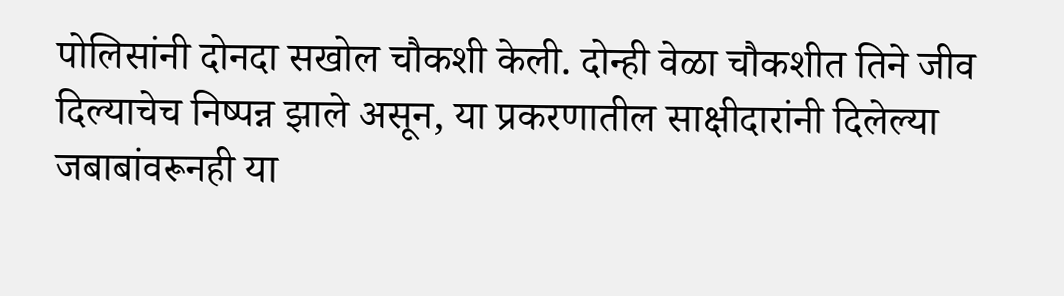पोलिसांनी दोनदा सखोल चौकशी केली. दोन्ही वेळा चौकशीत तिने जीव दिल्याचेच निष्पन्न झाले असून, या प्रकरणातील साक्षीदारांनी दिलेल्या जबाबांवरूनही या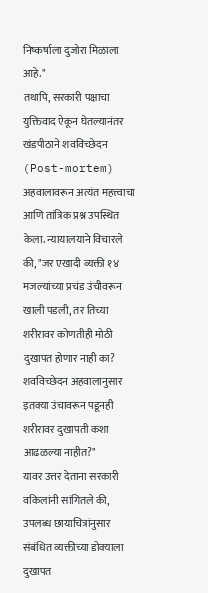निष्कर्षाला दुजोरा मिळाला आहे."
तथापि, सरकारी पक्षाचा युक्तिवाद ऐकून घेतल्यानंतर खंडपीठाने शवविच्छेदन (Post-mortem) अहवालावरून अत्यंत महत्त्वाचा आणि तांत्रिक प्रश्न उपस्थित केला. न्यायालयाने विचारले की, "जर एखादी व्यक्ती १४ मजल्यांच्या प्रचंड उंचीवरून खाली पडली, तर तिच्या शरीरावर कोणतीही मोठी दुखापत होणार नाही का? शवविच्छेदन अहवालानुसार इतक्या उंचावरून पडूनही शरीरावर दुखापती कशा आढळल्या नाहीत?"
यावर उत्तर देताना सरकारी वकिलांनी सांगितले की, उपलब्ध छायाचित्रांनुसार संबंधित व्यक्तीच्या डोक्याला दुखापत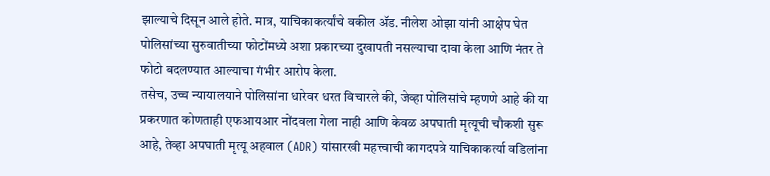झाल्याचे दिसून आले होते. मात्र, याचिकाकर्त्यांचे वकील ॲड. नीलेश ओझा यांनी आक्षेप घेत पोलिसांच्या सुरुवातीच्या फोटोंमध्ये अशा प्रकारच्या दुखापती नसल्याचा दावा केला आणि नंतर ते फोटो बदलण्यात आल्याचा गंभीर आरोप केला.
तसेच, उच्च न्यायालयाने पोलिसांना धारेवर धरत विचारले की, जेव्हा पोलिसांचे म्हणणे आहे की या प्रकरणात कोणताही एफआयआर नोंदवला गेला नाही आणि केवळ अपघाती मृत्यूची चौकशी सुरू आहे, तेव्हा अपघाती मृत्यू अहवाल (ADR) यांसारखी महत्त्वाची कागदपत्रे याचिकाकर्त्या वडिलांना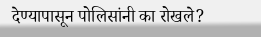देण्यापासून पोलिसांनी का रोखले?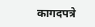कागदपत्रे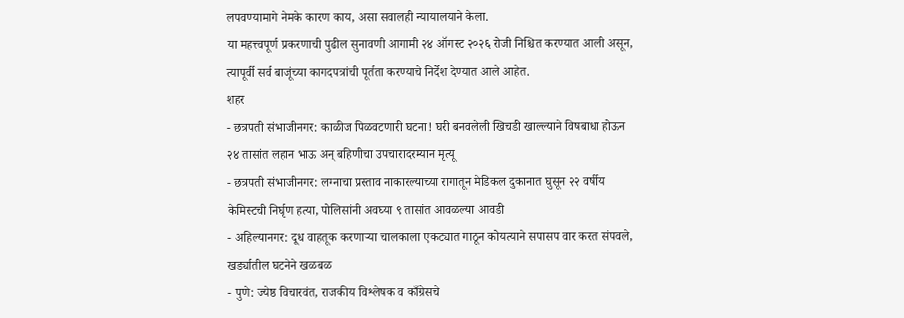लपवण्यामागे नेमके कारण काय, असा सवालही न्यायालयाने केला.
या महत्त्वपूर्ण प्रकरणाची पुढील सुनावणी आगामी २४ ऑगस्ट २०२६ रोजी निश्चित करण्यात आली असून, त्यापूर्वी सर्व बाजूंच्या कागदपत्रांची पूर्तता करण्याचे निर्देश देण्यात आले आहेत.
शहर
- छत्रपती संभाजीनगर: काळीज पिळवटणारी घटना! घरी बनवलेली खिचडी खाल्ल्याने विषबाधा होऊन २४ तासांत लहान भाऊ अन् बहिणीचा उपचारादरम्यान मृत्यू
- छत्रपती संभाजीनगर: लग्नाचा प्रस्ताव नाकारल्याच्या रागातून मेडिकल दुकानात घुसून २२ वर्षीय केमिस्टची निर्घृण हत्या, पोलिसांनी अवघ्या ९ तासांत आवळल्या आवडी
- अहिल्यानगर: दूध वाहतूक करणाऱ्या चालकाला एकट्यात गाठून कोयत्याने सपासप वार करत संपवले, खर्ड्यातील घटनेने खळबळ
- पुणे: ज्येष्ठ विचारवंत, राजकीय विश्लेषक व काँग्रेसचे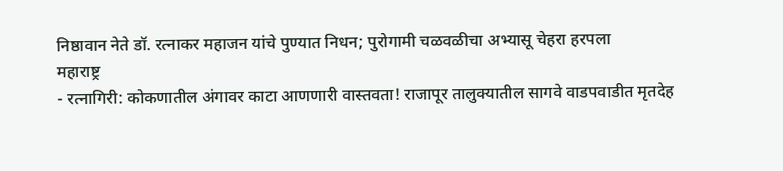निष्ठावान नेते डॉ. रत्नाकर महाजन यांचे पुण्यात निधन; पुरोगामी चळवळीचा अभ्यासू चेहरा हरपला
महाराष्ट्र
- रत्नागिरी: कोकणातील अंगावर काटा आणणारी वास्तवता! राजापूर तालुक्यातील सागवे वाडपवाडीत मृतदेह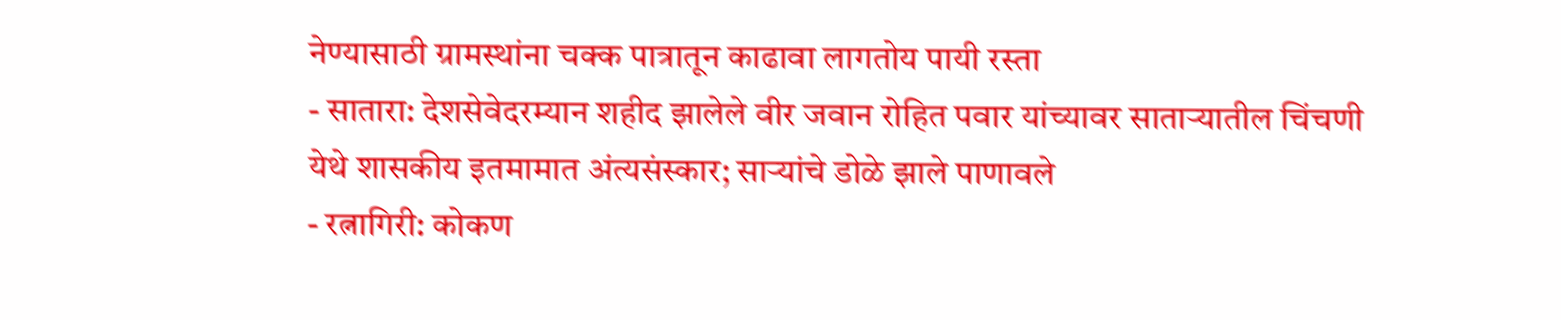नेण्यासाठी ग्रामस्थांना चक्क पात्रातून काढावा लागतोय पायी रस्ता
- सातारा: देशसेवेदरम्यान शहीद झालेले वीर जवान रोहित पवार यांच्यावर साताऱ्यातील चिंचणी येथे शासकीय इतमामात अंत्यसंस्कार; साऱ्यांचे डोळे झाले पाणावले
- रत्नागिरी: कोकण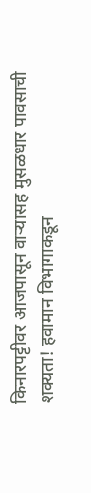किनारपट्टीवर आजपासून वाऱ्यासह मुसळधार पावसाची शक्यता! हवामान विभागाकडून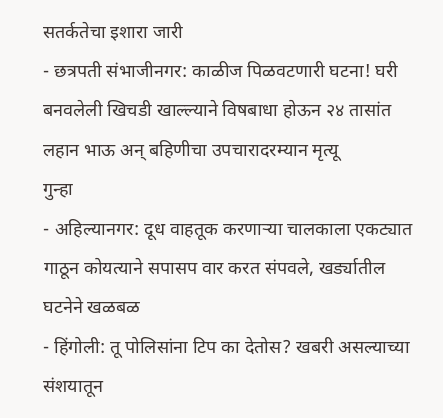सतर्कतेचा इशारा जारी
- छत्रपती संभाजीनगर: काळीज पिळवटणारी घटना! घरी बनवलेली खिचडी खाल्ल्याने विषबाधा होऊन २४ तासांत लहान भाऊ अन् बहिणीचा उपचारादरम्यान मृत्यू
गुन्हा
- अहिल्यानगर: दूध वाहतूक करणाऱ्या चालकाला एकट्यात गाठून कोयत्याने सपासप वार करत संपवले, खर्ड्यातील घटनेने खळबळ
- हिंगोली: तू पोलिसांना टिप का देतोस? खबरी असल्याच्या संशयातून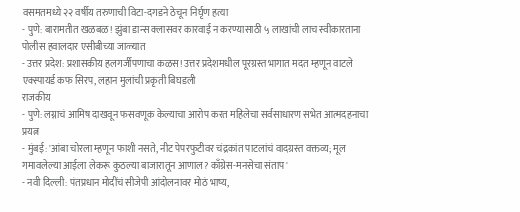वसमतमध्ये २२ वर्षीय तरुणाची विटा-दगडने ठेचून निर्घृण हत्या
- पुणे: बारामतीत खळबळ! झुंबा डान्स क्लासवर कारवाई न करण्यासाठी ५ लाखांची लाच स्वीकारताना पोलीस हवालदार एसीबीच्या जाळ्यात
- उत्तर प्रदेश: प्रशासकीय हलगर्जीपणाचा कळस! उत्तर प्रदेशमधील पूरग्रस्त भागात मदत म्हणून वाटले एक्स्पायर्ड कफ सिरप, लहान मुलांची प्रकृती बिघडली
राजकीय
- पुणे: लग्नाचं आमिष दाखवून फसवणूक केल्याचा आरोप करत महिलेचा सर्वसाधारण सभेत आत्मदहनाचा प्रयत्न
- मुंबई: 'आंबा चोरला म्हणून फाशी नसते, नीट पेपरफुटीवर चंद्रकांत पाटलांचं वादग्रस्त वक्तव्य; मूल गमावलेल्या आईला लेकरू कुठल्या बाजारातून आणाल? काँग्रेस-मनसेचा संताप'
- नवी दिल्ली: पंतप्रधान मोदींचं सीजेपी आंदोलनावर मोठं भाष्य,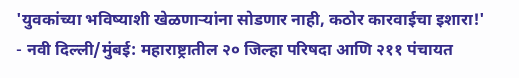'युवकांच्या भविष्याशी खेळणाऱ्यांना सोडणार नाही, कठोर कारवाईचा इशारा!'
- नवी दिल्ली/मुंबई: महाराष्ट्रातील २० जिल्हा परिषदा आणि २११ पंचायत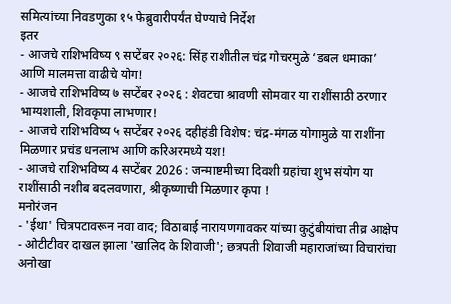समित्यांच्या निवडणुका १५ फेब्रुवारीपर्यंत घेण्याचे निर्देश
इतर
- आजचे राशिभविष्य ९ सप्टेंबर २०२६: सिंह राशीतील चंद्र गोचरमुळे ‘डबल धमाका’ आणि मालमत्ता वाढीचे योग!
- आजचे राशिभविष्य ७ सप्टेंबर २०२६ : शेवटचा श्रावणी सोमवार या राशींसाठी ठरणार भाग्यशाली, शिवकृपा लाभणार!
- आजचे राशिभविष्य ५ सप्टेंबर २०२६ दहीहंडी विशेष: चंद्र-मंगळ योगामुळे या राशींना मिळणार प्रचंड धनलाभ आणि करिअरमध्ये यश!
- आजचे राशिभविष्य 4 सप्टेंबर 2026 : जन्माष्टमीच्या दिवशी ग्रहांचा शुभ संयोग या राशींसाठी नशीब बदलवणारा, श्रीकृष्णाची मिळणार कृपा !
मनोरंजन
- 'ईथा' चित्रपटावरून नवा वाद; विठाबाई नारायणगावकर यांच्या कुटुंबीयांचा तीव्र आक्षेप
- ओटीटीवर दाखल झाला 'खालिद के शिवाजी'; छत्रपती शिवाजी महाराजांच्या विचारांचा अनोखा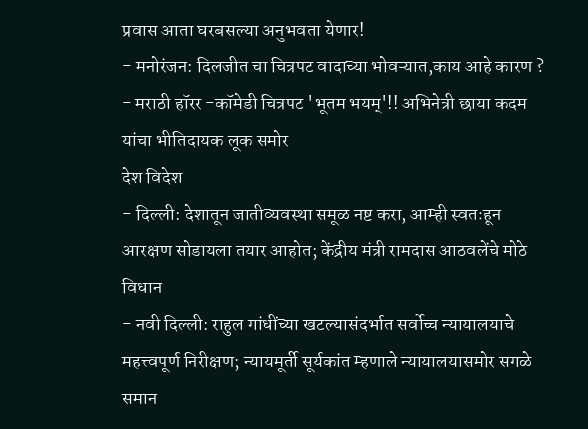प्रवास आता घरबसल्या अनुभवता येणार!
- मनोरंजन: दिलजीत चा चित्रपट वादाच्या भोवऱ्यात,काय आहे कारण ?
- मराठी हॉरर -कॉमेडी चित्रपट 'भूतम भयम्'!! अभिनेत्री छाया कदम यांचा भीतिदायक लूक समोर
देश विदेश
- दिल्ली: देशातून जातीव्यवस्था समूळ नष्ट करा, आम्ही स्वतःहून आरक्षण सोडायला तयार आहोत; केंद्रीय मंत्री रामदास आठवलेंचे मोठे विधान
- नवी दिल्ली: राहुल गांधींच्या खटल्यासंदर्भात सर्वोच्च न्यायालयाचे महत्त्वपूर्ण निरीक्षण; न्यायमूर्ती सूर्यकांत म्हणाले न्यायालयासमोर सगळे समान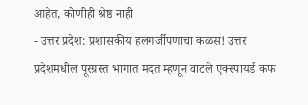आहेत, कोणीही श्रेष्ठ नाही
- उत्तर प्रदेश: प्रशासकीय हलगर्जीपणाचा कळस! उत्तर प्रदेशमधील पूरग्रस्त भागात मदत म्हणून वाटले एक्स्पायर्ड कफ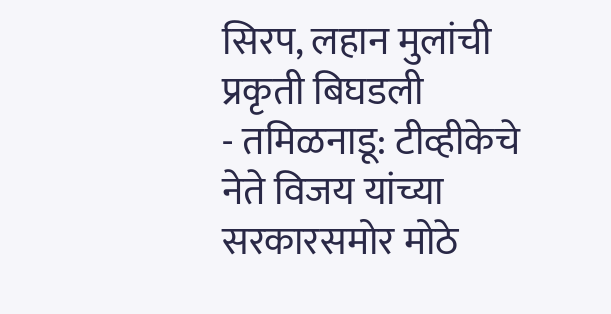सिरप, लहान मुलांची प्रकृती बिघडली
- तमिळनाडू: टीव्हीकेचे नेते विजय यांच्या सरकारसमोर मोठे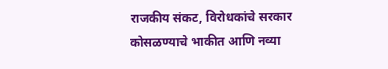राजकीय संकट, विरोधकांचे सरकार कोसळण्याचे भाकीत आणि नव्या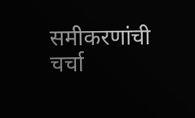समीकरणांची चर्चा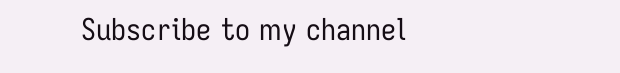Subscribe to my channel